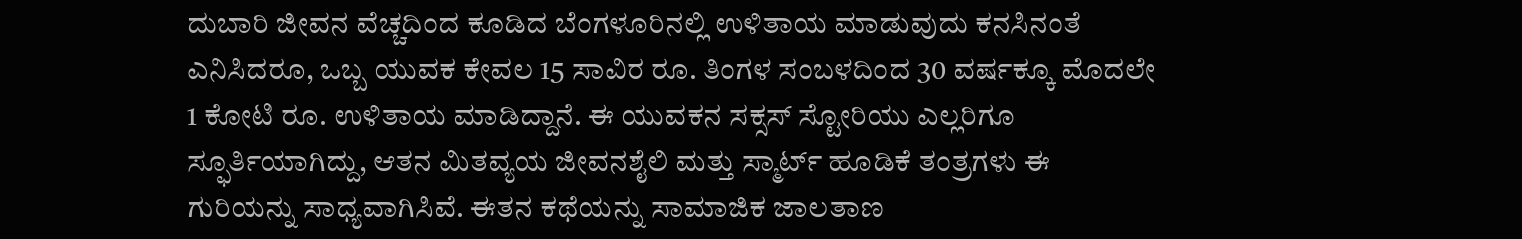ದುಬಾರಿ ಜೀವನ ವೆಚ್ಚದಿಂದ ಕೂಡಿದ ಬೆಂಗಳೂರಿನಲ್ಲಿ ಉಳಿತಾಯ ಮಾಡುವುದು ಕನಸಿನಂತೆ ಎನಿಸಿದರೂ, ಒಬ್ಬ ಯುವಕ ಕೇವಲ 15 ಸಾವಿರ ರೂ. ತಿಂಗಳ ಸಂಬಳದಿಂದ 30 ವರ್ಷಕ್ಕೂ ಮೊದಲೇ 1 ಕೋಟಿ ರೂ. ಉಳಿತಾಯ ಮಾಡಿದ್ದಾನೆ. ಈ ಯುವಕನ ಸಕ್ಸಸ್ ಸ್ಟೋರಿಯು ಎಲ್ಲರಿಗೂ ಸ್ಫೂರ್ತಿಯಾಗಿದ್ದು, ಆತನ ಮಿತವ್ಯಯ ಜೀವನಶೈಲಿ ಮತ್ತು ಸ್ಮಾರ್ಟ್ ಹೂಡಿಕೆ ತಂತ್ರಗಳು ಈ ಗುರಿಯನ್ನು ಸಾಧ್ಯವಾಗಿಸಿವೆ. ಈತನ ಕಥೆಯನ್ನು ಸಾಮಾಜಿಕ ಜಾಲತಾಣ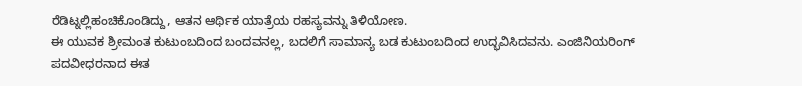ರೆಡಿಟ್ನಲ್ಲಿಹಂಚಿಕೊಂಡಿದ್ದು, ಆತನ ಆರ್ಥಿಕ ಯಾತ್ರೆಯ ರಹಸ್ಯವನ್ನು ತಿಳಿಯೋಣ.
ಈ ಯುವಕ ಶ್ರೀಮಂತ ಕುಟುಂಬದಿಂದ ಬಂದವನಲ್ಲ, ಬದಲಿಗೆ ಸಾಮಾನ್ಯ ಬಡ ಕುಟುಂಬದಿಂದ ಉದ್ಭವಿಸಿದವನು. ಎಂಜಿನಿಯರಿಂಗ್ ಪದವೀಧರನಾದ ಈತ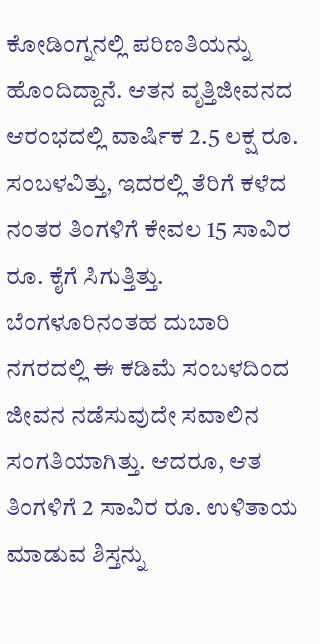ಕೋಡಿಂಗ್ನನಲ್ಲಿ ಪರಿಣತಿಯನ್ನು ಹೊಂದಿದ್ದಾನೆ. ಆತನ ವೃತ್ತಿಜೀವನದ ಆರಂಭದಲ್ಲಿ ವಾರ್ಷಿಕ 2.5 ಲಕ್ಷ ರೂ. ಸಂಬಳವಿತ್ತು, ಇದರಲ್ಲಿ ತೆರಿಗೆ ಕಳೆದ ನಂತರ ತಿಂಗಳಿಗೆ ಕೇವಲ 15 ಸಾವಿರ ರೂ. ಕೈಗೆ ಸಿಗುತ್ತಿತ್ತು. ಬೆಂಗಳೂರಿನಂತಹ ದುಬಾರಿ ನಗರದಲ್ಲಿ ಈ ಕಡಿಮೆ ಸಂಬಳದಿಂದ ಜೀವನ ನಡೆಸುವುದೇ ಸವಾಲಿನ ಸಂಗತಿಯಾಗಿತ್ತು. ಆದರೂ, ಆತ ತಿಂಗಳಿಗೆ 2 ಸಾವಿರ ರೂ. ಉಳಿತಾಯ ಮಾಡುವ ಶಿಸ್ತನ್ನು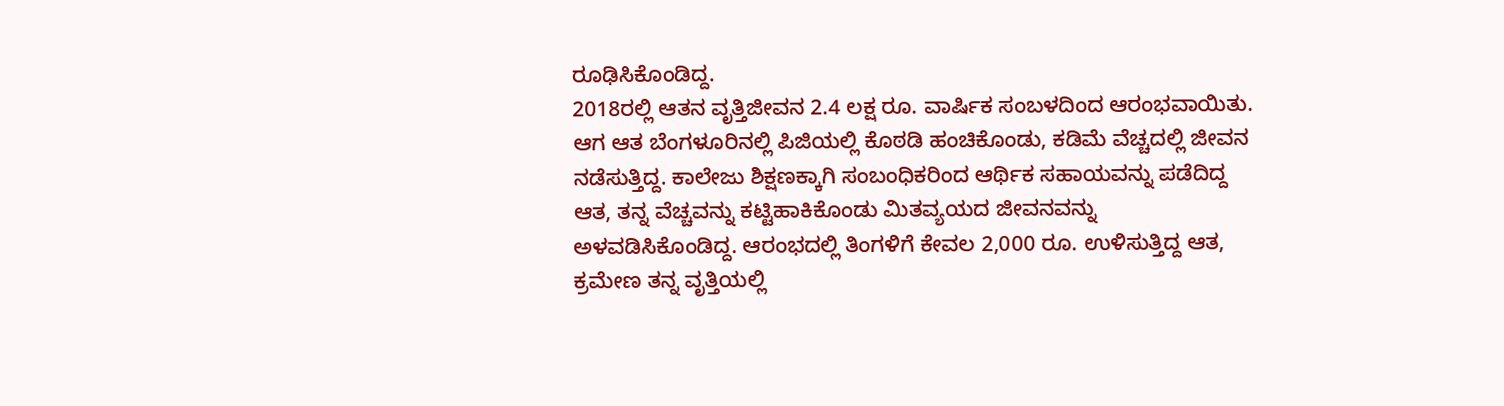ರೂಢಿಸಿಕೊಂಡಿದ್ದ.
2018ರಲ್ಲಿ ಆತನ ವೃತ್ತಿಜೀವನ 2.4 ಲಕ್ಷ ರೂ. ವಾರ್ಷಿಕ ಸಂಬಳದಿಂದ ಆರಂಭವಾಯಿತು. ಆಗ ಆತ ಬೆಂಗಳೂರಿನಲ್ಲಿ ಪಿಜಿಯಲ್ಲಿ ಕೊಠಡಿ ಹಂಚಿಕೊಂಡು, ಕಡಿಮೆ ವೆಚ್ಚದಲ್ಲಿ ಜೀವನ ನಡೆಸುತ್ತಿದ್ದ. ಕಾಲೇಜು ಶಿಕ್ಷಣಕ್ಕಾಗಿ ಸಂಬಂಧಿಕರಿಂದ ಆರ್ಥಿಕ ಸಹಾಯವನ್ನು ಪಡೆದಿದ್ದ ಆತ, ತನ್ನ ವೆಚ್ಚವನ್ನು ಕಟ್ಟಿಹಾಕಿಕೊಂಡು ಮಿತವ್ಯಯದ ಜೀವನವನ್ನು ಅಳವಡಿಸಿಕೊಂಡಿದ್ದ. ಆರಂಭದಲ್ಲಿ ತಿಂಗಳಿಗೆ ಕೇವಲ 2,000 ರೂ. ಉಳಿಸುತ್ತಿದ್ದ ಆತ, ಕ್ರಮೇಣ ತನ್ನ ವೃತ್ತಿಯಲ್ಲಿ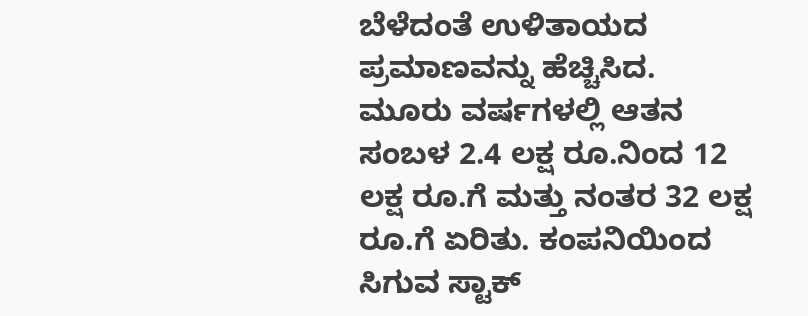ಬೆಳೆದಂತೆ ಉಳಿತಾಯದ ಪ್ರಮಾಣವನ್ನು ಹೆಚ್ಚಿಸಿದ.
ಮೂರು ವರ್ಷಗಳಲ್ಲಿ ಆತನ ಸಂಬಳ 2.4 ಲಕ್ಷ ರೂ.ನಿಂದ 12 ಲಕ್ಷ ರೂ.ಗೆ ಮತ್ತು ನಂತರ 32 ಲಕ್ಷ ರೂ.ಗೆ ಏರಿತು. ಕಂಪನಿಯಿಂದ ಸಿಗುವ ಸ್ಟಾಕ್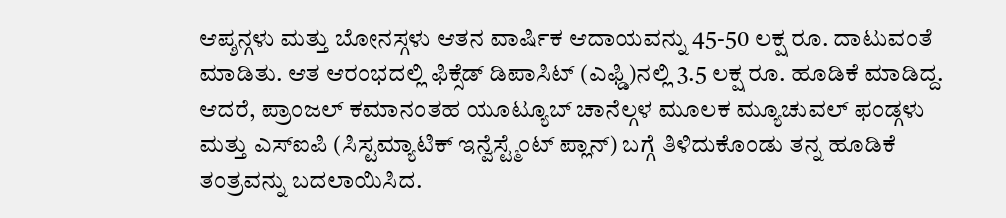ಆಪ್ಶನ್ಗಳು ಮತ್ತು ಬೋನಸ್ಗಳು ಆತನ ವಾರ್ಷಿಕ ಆದಾಯವನ್ನು 45-50 ಲಕ್ಷ ರೂ. ದಾಟುವಂತೆ ಮಾಡಿತು. ಆತ ಆರಂಭದಲ್ಲಿ ಫಿಕ್ಸೆಡ್ ಡಿಪಾಸಿಟ್ (ಎಫ್ಡಿ)ನಲ್ಲಿ 3.5 ಲಕ್ಷ ರೂ. ಹೂಡಿಕೆ ಮಾಡಿದ್ದ. ಆದರೆ, ಪ್ರಾಂಜಲ್ ಕಮಾನಂತಹ ಯೂಟ್ಯೂಬ್ ಚಾನೆಲ್ಗಳ ಮೂಲಕ ಮ್ಯೂಚುವಲ್ ಫಂಡ್ಗಳು ಮತ್ತು ಎಸ್ಐಪಿ (ಸಿಸ್ಟಮ್ಯಾಟಿಕ್ ಇನ್ವೆಸ್ಟ್ಮೆಂಟ್ ಪ್ಲಾನ್) ಬಗ್ಗೆ ತಿಳಿದುಕೊಂಡು ತನ್ನ ಹೂಡಿಕೆ ತಂತ್ರವನ್ನು ಬದಲಾಯಿಸಿದ.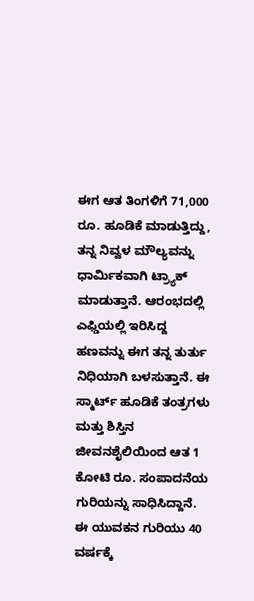ಈಗ ಆತ ತಿಂಗಳಿಗೆ 71,000 ರೂ. ಹೂಡಿಕೆ ಮಾಡುತ್ತಿದ್ದು, ತನ್ನ ನಿವ್ವಳ ಮೌಲ್ಯವನ್ನು ಧಾರ್ಮಿಕವಾಗಿ ಟ್ರ್ಯಾಕ್ ಮಾಡುತ್ತಾನೆ. ಆರಂಭದಲ್ಲಿ ಎಫ್ಡಿಯಲ್ಲಿ ಇರಿಸಿದ್ದ ಹಣವನ್ನು ಈಗ ತನ್ನ ತುರ್ತು ನಿಧಿಯಾಗಿ ಬಳಸುತ್ತಾನೆ. ಈ ಸ್ಮಾರ್ಟ್ ಹೂಡಿಕೆ ತಂತ್ರಗಳು ಮತ್ತು ಶಿಸ್ತಿನ ಜೀವನಶೈಲಿಯಿಂದ ಆತ 1 ಕೋಟಿ ರೂ. ಸಂಪಾದನೆಯ ಗುರಿಯನ್ನು ಸಾಧಿಸಿದ್ದಾನೆ.
ಈ ಯುವಕನ ಗುರಿಯು 40 ವರ್ಷಕ್ಕೆ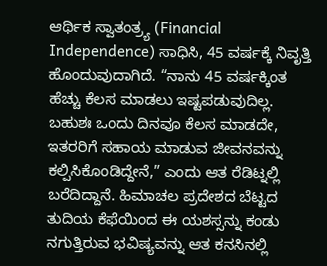ಆರ್ಥಿಕ ಸ್ವಾತಂತ್ರ್ಯ (Financial Independence) ಸಾಧಿಸಿ, 45 ವರ್ಷಕ್ಕೆ ನಿವೃತ್ತಿ ಹೊಂದುವುದಾಗಿದೆ. “ನಾನು 45 ವರ್ಷಕ್ಕಿಂತ ಹೆಚ್ಚು ಕೆಲಸ ಮಾಡಲು ಇಷ್ಟಪಡುವುದಿಲ್ಲ. ಬಹುಶಃ ಒಂದು ದಿನವೂ ಕೆಲಸ ಮಾಡದೇ, ಇತರರಿಗೆ ಸಹಾಯ ಮಾಡುವ ಜೀವನವನ್ನು ಕಲ್ಪಿಸಿಕೊಂಡಿದ್ದೇನೆ,” ಎಂದು ಆತ ರೆಡಿಟ್ನಲ್ಲಿ ಬರೆದಿದ್ದಾನೆ. ಹಿಮಾಚಲ ಪ್ರದೇಶದ ಬೆಟ್ಟದ ತುದಿಯ ಕೆಫೆಯಿಂದ ಈ ಯಶಸ್ಸನ್ನು ಕಂಡು ನಗುತ್ತಿರುವ ಭವಿಷ್ಯವನ್ನು ಆತ ಕನಸಿನಲ್ಲಿ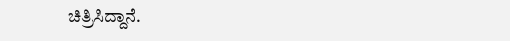ಚಿತ್ರಿಸಿದ್ದಾನೆ.